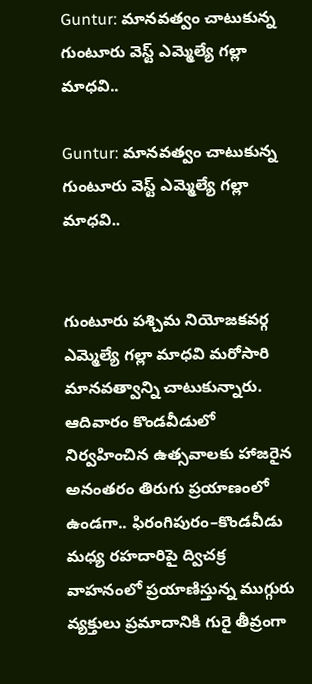Guntur: మానవత్వం చాటుకున్న గుంటూరు వెస్ట్ ఎమ్మెల్యే గల్లా మాధవి..

Guntur: మానవత్వం చాటుకున్న గుంటూరు వెస్ట్ ఎమ్మెల్యే గల్లా మాధవి..


గుంటూరు పశ్చిమ నియోజకవర్గ ఎమ్మెల్యే గల్లా మాధవి మరోసారి మానవత్వాన్ని చాటుకున్నారు. ఆదివారం కొండవీడులో నిర్వహించిన ఉత్సవాలకు హాజరైన అనంతరం తిరుగు ప్రయాణంలో ఉండగా.. ఫిరంగిపురం–కొండవీడు మధ్య రహదారిపై ద్విచక్ర వాహనంలో ప్రయాణిస్తున్న ముగ్గురు వ్యక్తులు ప్రమాదానికి గురై తీవ్రంగా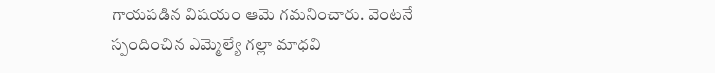గాయపడిన విషయం ఆమె గమనించారు. వెంటనే స్పందించిన ఎమ్మెల్యే గల్లా మాధవి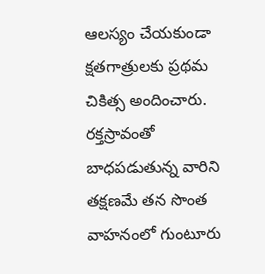ఆలస్యం చేయకుండా క్షతగాత్రులకు ప్రథమ చికిత్స అందించారు. రక్తస్రావంతో బాధపడుతున్న వారిని తక్షణమే తన సొంత వాహనంలో గుంటూరు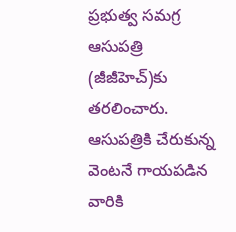ప్రభుత్వ సమగ్ర ఆసుపత్రి (జీజీహెచ్)కు తరలించారు. ఆసుపత్రికి చేరుకున్న వెంటనే గాయపడిన వారికి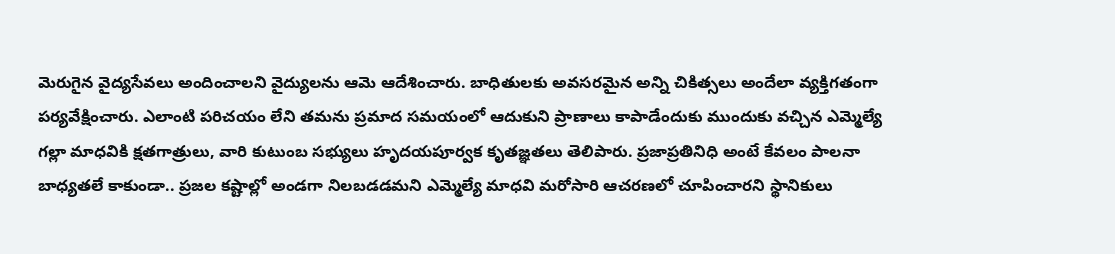మెరుగైన వైద్యసేవలు అందించాలని వైద్యులను ఆమె ఆదేశించారు. బాధితులకు అవసరమైన అన్ని చికిత్సలు అందేలా వ్యక్తిగతంగా పర్యవేక్షించారు. ఎలాంటి పరిచయం లేని తమను ప్రమాద సమయంలో ఆదుకుని ప్రాణాలు కాపాడేందుకు ముందుకు వచ్చిన ఎమ్మెల్యే గల్లా మాధవికి క్షతగాత్రులు, వారి కుటుంబ సభ్యులు హృదయపూర్వక కృతజ్ఞతలు తెలిపారు. ప్రజాప్రతినిధి అంటే కేవలం పాలనా బాధ్యతలే కాకుండా.. ప్రజల కష్టాల్లో అండగా నిలబడడమని ఎమ్మెల్యే మాధవి మరోసారి ఆచరణలో చూపించారని స్థానికులు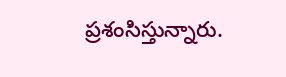ప్రశంసిస్తున్నారు.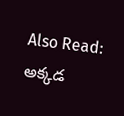Also Read: అక్కడ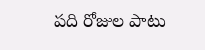పది రోజుల పాటు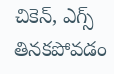చికెన్‌, ఎగ్స్‌ తినకపోవడం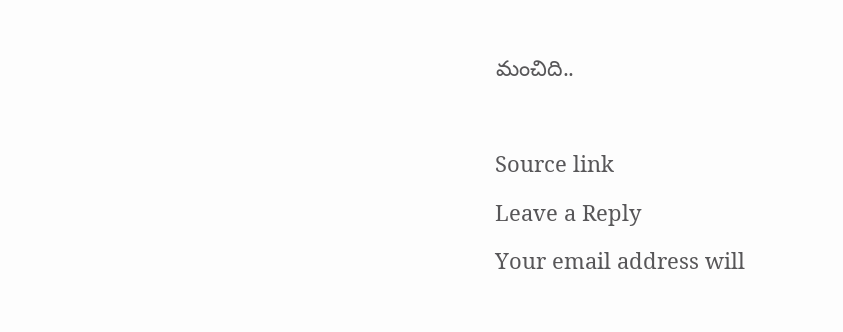మంచిది..



Source link

Leave a Reply

Your email address will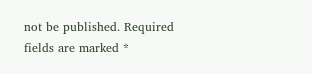not be published. Required fields are marked *